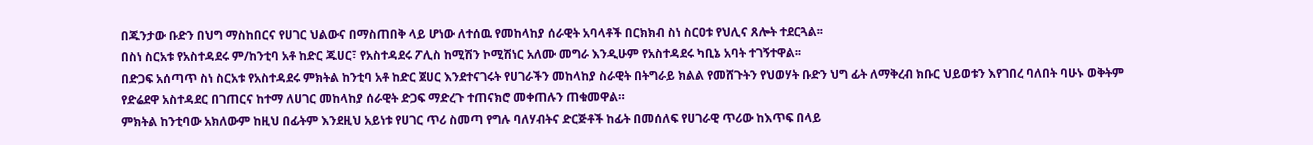በጁንታው ቡድን በህግ ማስከበርና የሀገር ህልውና በማስጠበቅ ላይ ሆነው ለተሰዉ የመከላከያ ሰራዊት አባላቶች በርክክብ ስነ ስርዐቱ የህሊና ጸሎት ተደርጓል፡፡
በስነ ስርአቱ የአስተዳደሩ ም/ከንቲባ አቶ ከድር ጁሀር፣ የአስተዳደሩ ፖሊስ ከሚሽን ኮሚሽነር አለሙ መግራ እንዲሁም የአስተዳደሩ ካቢኔ አባት ተገኝተዋል፡፡
በድጋፍ አሰጣጥ ስነ ስርአቱ የአስተዳደሩ ምክትል ከንቲባ አቶ ከድር ጀሀር እንደተናገሩት የሀገራችን መከላከያ ስራዊት በትግራይ ክልል የመሸጉትን የህወሃት ቡድን ህግ ፊት ለማቅረብ ክቡር ህይወቱን እየገበረ ባለበት ባሁኑ ወቅትም የድሬደዋ አስተዳደር በገጠርና ከተማ ለሀገር መከላከያ ሰራዊት ድጋፍ ማድረጉ ተጠናክሮ መቀጠሉን ጠቁመዋል።
ምክትል ከንቲባው አክለውም ከዚህ በፊትም እንደዚህ አይነቱ የሀገር ጥሪ ስመጣ የግሉ ባለሃብትና ድርጅቶች ከፊት በመሰለፍ የሀገራዊ ጥሪው ከእጥፍ በላይ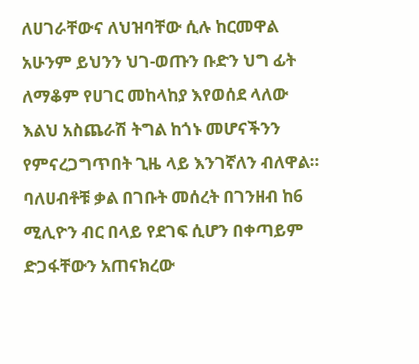ለሀገራቸውና ለህዝባቸው ሲሉ ከርመዋል አሁንም ይህንን ህገ-ወጡን ቡድን ህግ ፊት ለማቆም የሀገር መከላከያ እየወሰደ ላለው እልህ አስጨራሽ ትግል ከጎኑ መሆናችንን የምናረጋግጥበት ጊዜ ላይ እንገኛለን ብለዋል።
ባለሀብቶቹ ቃል በገቡት መሰረት በገንዘብ ከ6 ሚሊዮን ብር በላይ የደገፍ ሲሆን በቀጣይም ድጋፋቸውን አጠናክረው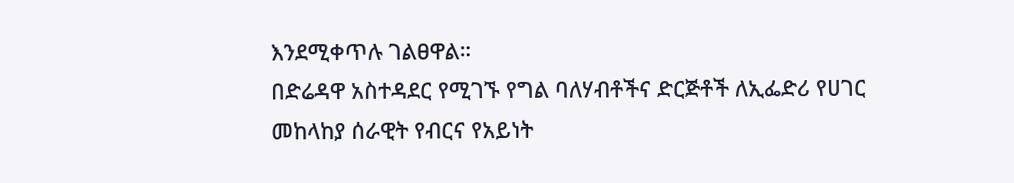እንደሚቀጥሉ ገልፀዋል።
በድሬዳዋ አስተዳደር የሚገኙ የግል ባለሃብቶችና ድርጅቶች ለኢፌድሪ የሀገር መከላከያ ሰራዊት የብርና የአይነት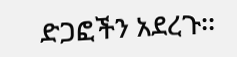ድጋፎችን አደረጉ፡፡